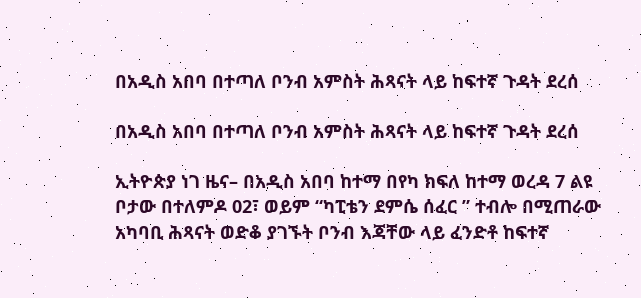በአዲስ አበባ በተጣለ ቦንብ አምስት ሕጻናት ላይ ከፍተኛ ጉዳት ደረሰ

በአዲስ አበባ በተጣለ ቦንብ አምስት ሕጻናት ላይ ከፍተኛ ጉዳት ደረሰ

ኢትዮጵያ ነገ ዜና– በአዲስ አበባ ከተማ በየካ ክፍለ ከተማ ወረዳ 7 ልዩ ቦታው በተለምዶ 02፣ ወይም “ካፒቴን ደምሴ ሰፈር ” ተብሎ በሚጠራው አካባቢ ሕጻናት ወድቆ ያገኙት ቦንብ እጃቸው ላይ ፈንድቶ ከፍተኛ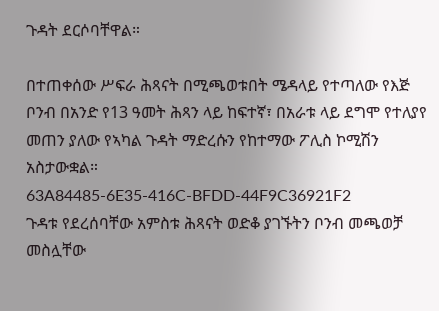ጉዳት ደርሶባቸዋል።

በተጠቀሰው ሥፍራ ሕጻናት በሚጫወቱበት ሜዳላይ የተጣለው የእጅ ቦንብ በአንድ የ13 ዓመት ሕጻን ላይ ከፍተኛ፣ በአራቱ ላይ ደግሞ የተለያየ መጠን ያለው የኣካል ጉዳት ማድረሱን የከተማው ፖሊስ ኮሚሽን አስታውቋል።
63A84485-6E35-416C-BFDD-44F9C36921F2
ጉዳቱ የደረሰባቸው አምስቱ ሕጻናት ወድቆ ያገኙትን ቦንብ መጫወቻ መስሏቸው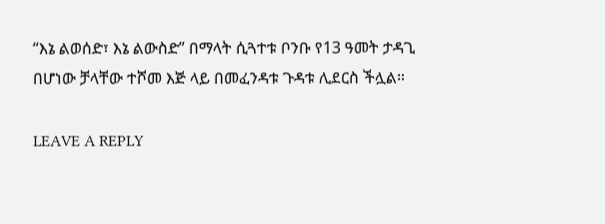“እኔ ልወሰድ፣ እኔ ልውስድ” በማላት ሲጓተቱ ቦንቡ የ13 ዓመት ታዳጊ በሆነው ቻላቸው ተሾመ እጅ ላይ በመፈንዳቱ ጉዳቱ ሊደርስ ችሏል።

LEAVE A REPLY